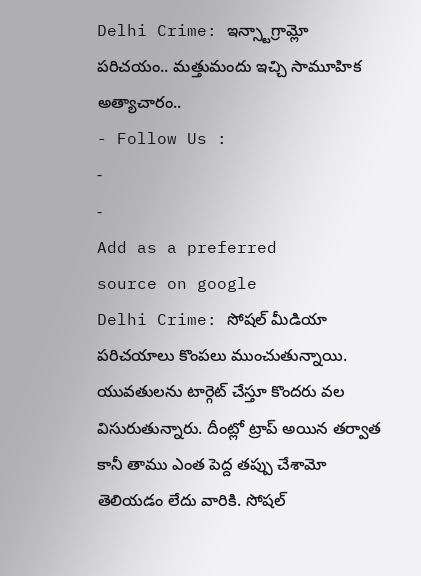Delhi Crime: ఇన్స్టాగ్రామ్లో పరిచయం.. మత్తుమందు ఇచ్చి సామూహిక అత్యాచారం..
- Follow Us :
-
-
Add as a preferred
source on google
Delhi Crime: సోషల్ మీడియా పరిచయాలు కొంపలు ముంచుతున్నాయి. యువతులను టార్గెట్ చేస్తూ కొందరు వల విసురుతున్నారు. దీంట్లో ట్రాప్ అయిన తర్వాత కానీ తాము ఎంత పెద్ద తప్పు చేశామో తెలియడం లేదు వారికి. సోషల్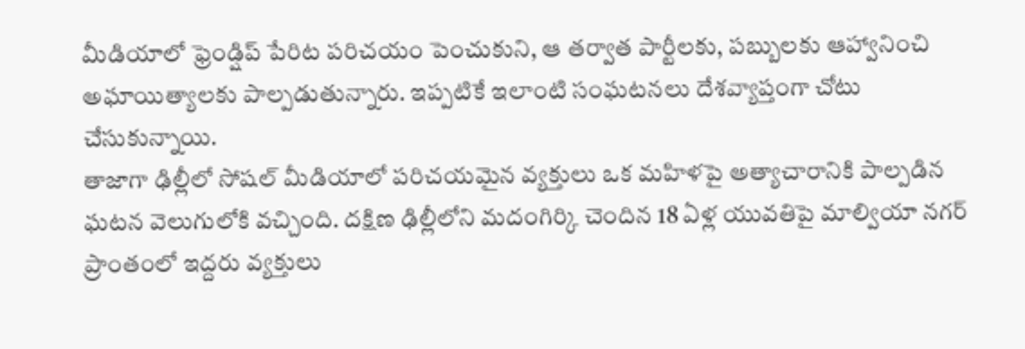మీడియాలో ఫ్రెండ్షిప్ పేరిట పరిచయం పెంచుకుని, ఆ తర్వాత పార్టీలకు, పబ్బులకు ఆహ్వానించి అఘాయిత్యాలకు పాల్పడుతున్నారు. ఇప్పటికే ఇలాంటి సంఘటనలు దేశవ్యాప్తంగా చోటు చేసుకున్నాయి.
తాజాగా ఢిల్లీలో సోషల్ మీడియాలో పరిచయమైన వ్యక్తులు ఒక మహిళపై అత్యాచారానికి పాల్పడిన ఘటన వెలుగులోకి వచ్చింది. దక్షిణ ఢిల్లీలోని మదంగిర్కి చెందిన 18 ఏళ్ల యువతిపై మాల్వియా నగర్ ప్రాంతంలో ఇద్దరు వ్యక్తులు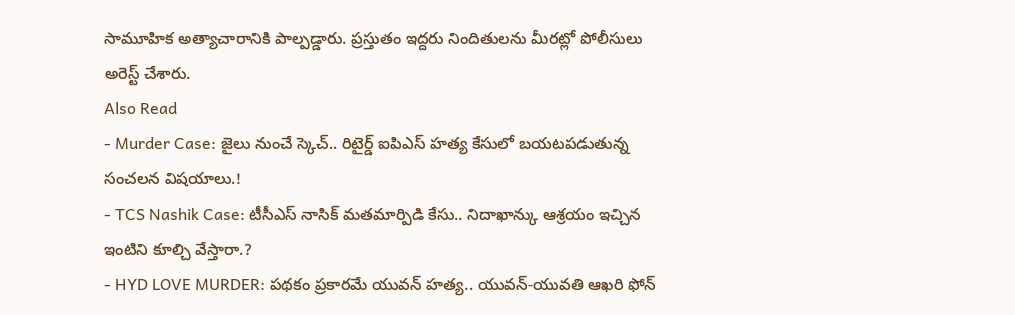సామూహిక అత్యాచారానికి పాల్పడ్డారు. ప్రస్తుతం ఇద్దరు నిందితులను మీరట్లో పోలీసులు అరెస్ట్ చేశారు.
Also Read
- Murder Case: జైలు నుంచే స్కెచ్.. రిటైర్డ్ ఐపిఎస్ హత్య కేసులో బయటపడుతున్న సంచలన విషయాలు.!
- TCS Nashik Case: టీసీఎస్ నాసిక్ మతమార్పిడి కేసు.. నిదాఖాన్కు ఆశ్రయం ఇచ్చిన ఇంటిని కూల్చి వేస్తారా.?
- HYD LOVE MURDER: పథకం ప్రకారమే యువన్ హత్య.. యువన్-యువతి ఆఖరి ఫోన్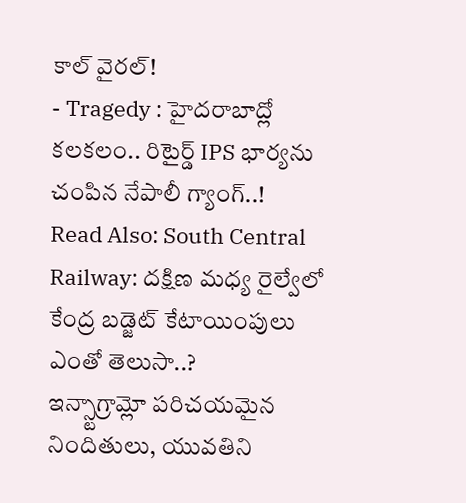కాల్ వైరల్!
- Tragedy : హైదరాబాద్లో కలకలం.. రిటైర్డ్ IPS భార్యను చంపిన నేపాలీ గ్యాంగ్..!
Read Also: South Central Railway: దక్షిణ మధ్య రైల్వేలో కేంద్ర బడ్జెట్ కేటాయింపులు ఎంతో తెలుసా..?
ఇన్స్టాగ్రామ్లో పరిచయమైన నిందితులు, యువతిని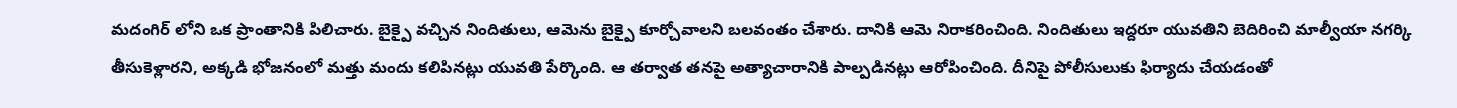మదంగిర్ లోని ఒక ప్రాంతానికి పిలిచారు. బైక్పై వచ్చిన నిందితులు, ఆమెను బైక్పై కూర్చోవాలని బలవంతం చేశారు. దానికి ఆమె నిరాకరించింది. నిందితులు ఇద్దరూ యువతిని బెదిరించి మాల్వీయా నగర్కి తీసుకెళ్లారని, అక్కడి భోజనంలో మత్తు మందు కలిపినట్లు యువతి పేర్కొంది. ఆ తర్వాత తనపై అత్యాచారానికి పాల్పడినట్లు ఆరోపించింది. దీనిపై పోలీసులుకు ఫిర్యాదు చేయడంతో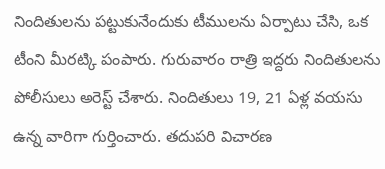నిందితులను పట్టుకునేందుకు టీములను ఏర్పాటు చేసి, ఒక టీంని మీరట్కి పంపారు. గురువారం రాత్రి ఇద్దరు నిందితులను పోలీసులు అరెస్ట్ చేశారు. నిందితులు 19, 21 ఏళ్ల వయసు ఉన్న వారిగా గుర్తించారు. తదుపరి విచారణ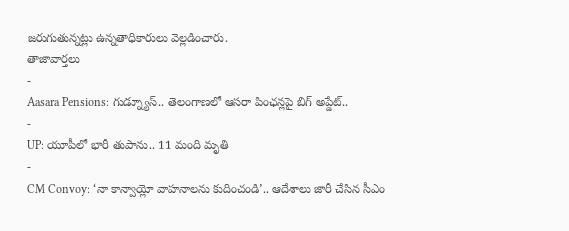జరుగుతున్నట్లు ఉన్నతాధికారులు వెల్లడించారు.
తాజావార్తలు
-
Aasara Pensions: గుడ్న్యూస్.. తెలంగాణలో ఆసరా పింఛన్లపై బిగ్ అప్డేట్..
-
UP: యూపీలో భారీ తుపాను.. 11 మంది మృతి
-
CM Convoy: ‘నా కాన్వాయ్లో వాహనాలను కుదించండి’.. ఆదేశాలు జారీ చేసిన సీఎం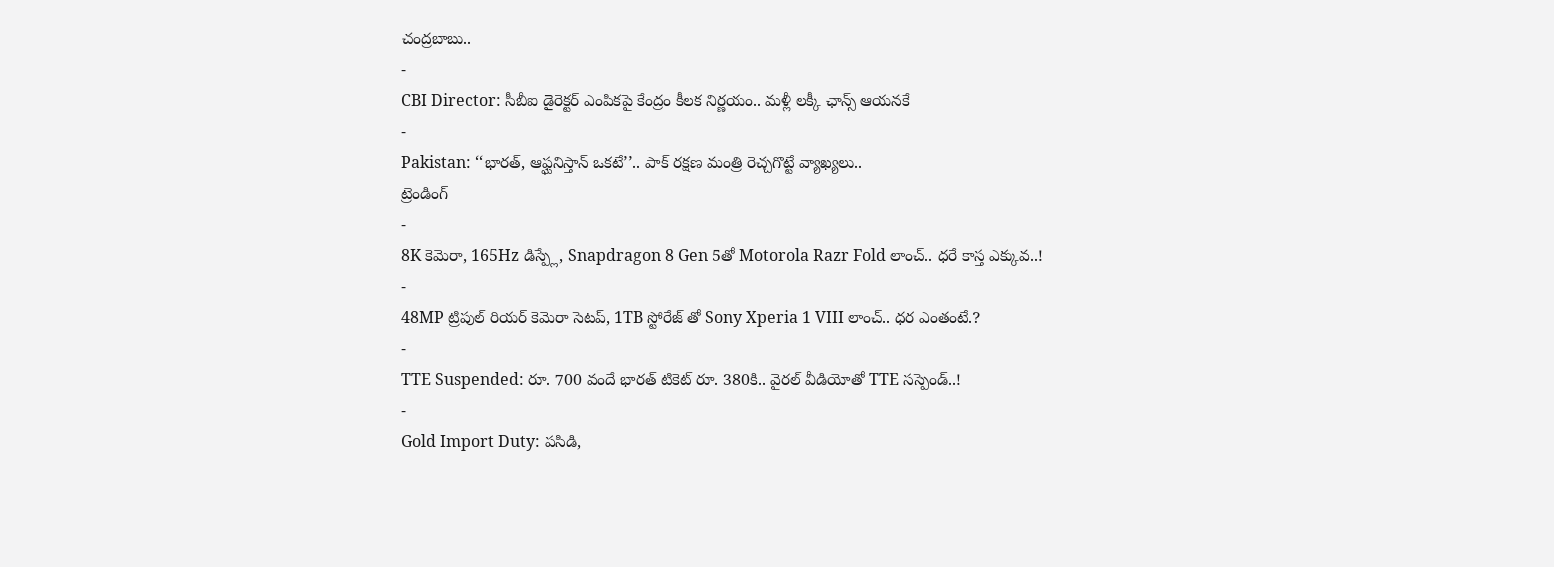చంద్రబాబు..
-
CBI Director: సీబీఐ డైరెక్టర్ ఎంపికపై కేంద్రం కీలక నిర్ణయం.. మళ్లీ లక్కీ ఛాన్స్ ఆయనకే
-
Pakistan: ‘‘భారత్, ఆఫ్ఘనిస్తాన్ ఒకటే’’.. పాక్ రక్షణ మంత్రి రెచ్చగొట్టే వ్యాఖ్యలు..
ట్రెండింగ్
-
8K కెమెరా, 165Hz డిస్ప్లే, Snapdragon 8 Gen 5తో Motorola Razr Fold లాంచ్.. ధరే కాస్త ఎక్కువ..!
-
48MP ట్రిపుల్ రియర్ కెమెరా సెటప్, 1TB స్టోరేజ్ తో Sony Xperia 1 VIII లాంచ్.. ధర ఎంతంటే.?
-
TTE Suspended: రూ. 700 వందే భారత్ టికెట్ రూ. 380కి.. వైరల్ వీడియోతో TTE సస్పెండ్..!
-
Gold Import Duty: పసిడి,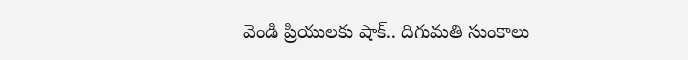వెండి ప్రియులకు షాక్.. దిగుమతి సుంకాలు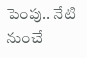పెంపు.. నేటి నుంచే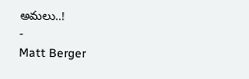అమలు..!
-
Matt Berger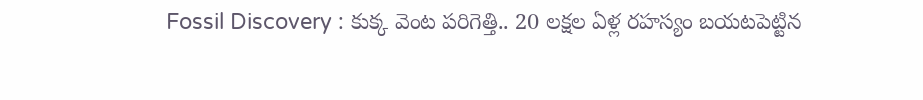Fossil Discovery : కుక్క వెంట పరిగెత్తి.. 20 లక్షల ఏళ్ల రహస్యం బయటపెట్టిన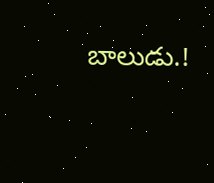బాలుడు.!